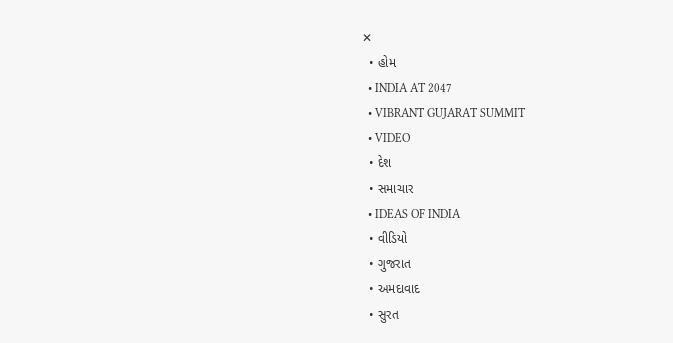✕
  • હોમ
  • INDIA AT 2047
  • VIBRANT GUJARAT SUMMIT
  • VIDEO
  • દેશ
  • સમાચાર
  • IDEAS OF INDIA
  • વીડિયો
  • ગુજરાત
  • અમદાવાદ
  • સુરત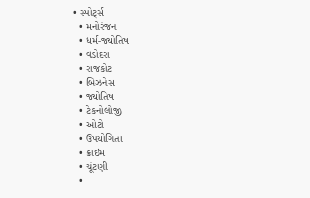• સ્પોર્ટ્સ
  • મનોરંજન
  • ધર્મ-જ્યોતિષ
  • વડોદરા
  • રાજકોટ
  • બિઝનેસ
  • જ્યોતિષ
  • ટેકનોલોજી
  • ઓટો
  • ઉપયોગિતા
  • ક્રાઇમ
  • ચૂંટણી
  •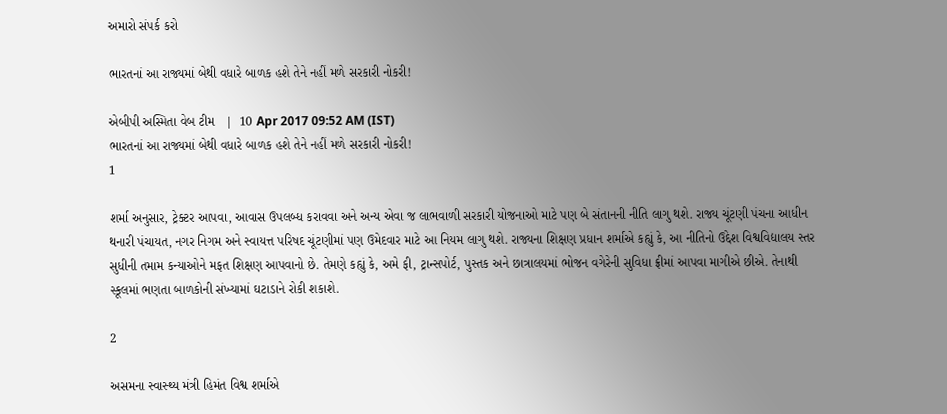અમારો સંપર્ક કરો

ભારતનાં આ રાજ્યમાં બેથી વધારે બાળક હશે તેને નહીં મળે સરકારી નોકરી!

એબીપી અસ્મિતા વેબ ટીમ   |  10 Apr 2017 09:52 AM (IST)
ભારતનાં આ રાજ્યમાં બેથી વધારે બાળક હશે તેને નહીં મળે સરકારી નોકરી!
1

શર્મા અનુસાર, ટ્રેક્ટર આપવા, આવાસ ઉપલબ્ધ કરાવવા અને અન્ય એવા જ લાભવાળી સરકારી યોજનાઓ માટે પણ બે સંતાનની નીતિ લાગુ થશે. રાજ્ય ચૂંટણી પંચના આધીન થનારી પંચાયત, નગર નિગમ અને સ્વાયત્ત પરિષદ ચૂંટણીમાં પણ ઉમેદવાર માટે આ નિયમ લાગુ થશે. રાજ્યના શિક્ષણ પ્રધાન શર્માએ કહ્યું કે, આ નીતિનો ઉદ્દેશ વિશ્વવિદ્યાલય સ્તર સુધીની તમામ કન્યાઓને મફત શિક્ષણ આપવાનો છે. તેમણે કહ્યું કે, અમે ફી, ટ્રાન્સપોર્ટ, પુસ્તક અને છાત્રાલયમાં ભોજન વગેરેની સુવિધા ફ્રીમાં આપવા માગીએ છીએ. તેનાથી સ્કૂલમાં ભણતા બાળકોની સંખ્યામાં ઘટાડાને રોકી શકાશે.

2

અસમના સ્વાસ્થ્ય મંત્રી હિમંત વિશ્વ શર્માએ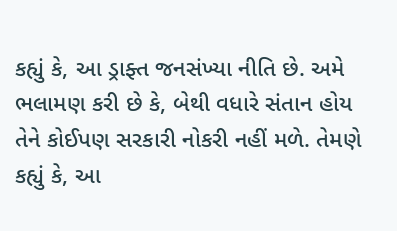કહ્યું કે, આ ડ્રાફ્ત જનસંખ્યા નીતિ છે. અમે ભલામણ કરી છે કે, બેથી વધારે સંતાન હોય તેને કોઈપણ સરકારી નોકરી નહીં મળે. તેમણે કહ્યું કે, આ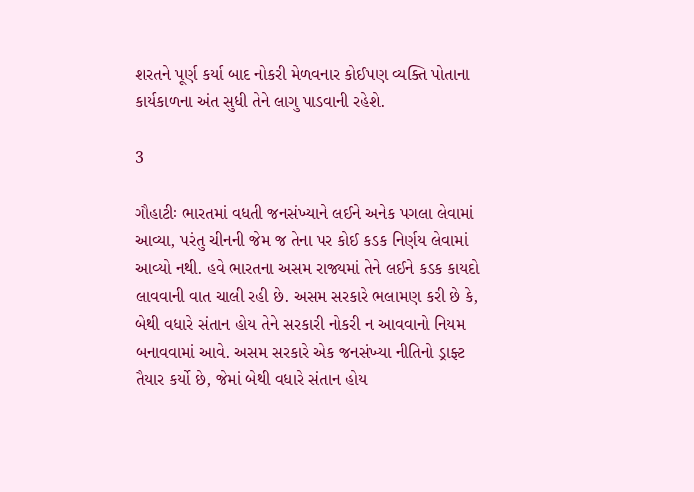શરતને પૂર્ણ કર્યા બાદ નોકરી મેળવનાર કોઈપણ વ્યક્તિ પોતાના કાર્યકાળના અંત સુધી તેને લાગુ પાડવાની રહેશે.

3

ગૌહાટીઃ ભારતમાં વધતી જનસંખ્યાને લઈને અનેક પગલા લેવામાં આવ્યા, પરંતુ ચીનની જેમ જ તેના પર કોઈ કડક નિર્ણય લેવામાં આવ્યો નથી. હવે ભારતના અસમ રાજ્યમાં તેને લઈને કડક કાયદો લાવવાની વાત ચાલી રહી છે. અસમ સરકારે ભલામણ કરી છે કે, બેથી વધારે સંતાન હોય તેને સરકારી નોકરી ન આવવાનો નિયમ બનાવવામાં આવે. અસમ સરકારે એક જનસંખ્યા નીતિનો ડ્રાફ્ટ તૈયાર કર્યો છે, જેમાં બેથી વધારે સંતાન હોય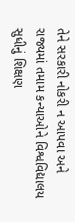તેને સરકારી નોકરી ન આપવા અને રાજ્યમાં તમામ કન્યાઓને વિશ્વવિદ્યાલય સુધીનું શિક્ષણ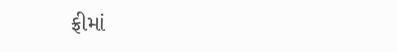ફ્રીમાં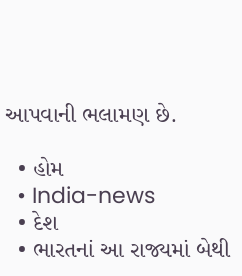આપવાની ભલામણ છે.

  • હોમ
  • India-news
  • દેશ
  • ભારતનાં આ રાજ્યમાં બેથી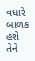વધારે બાળક હશે તેને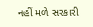નહીં મળે સરકારી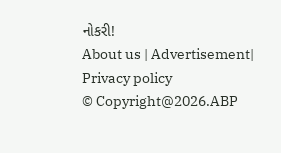નોકરી!
About us | Advertisement| Privacy policy
© Copyright@2026.ABP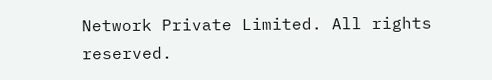Network Private Limited. All rights reserved.